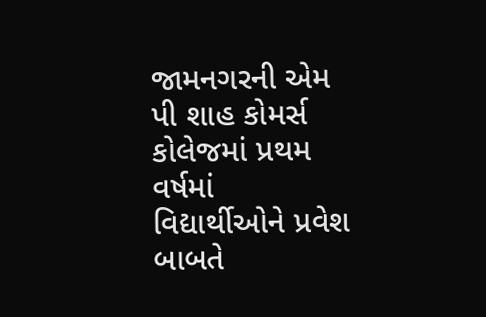જામનગરની એમ પી શાહ કોમર્સ કોલેજમાં પ્રથમ વર્ષમાં વિદ્યાર્થીઓને પ્રવેશ બાબતે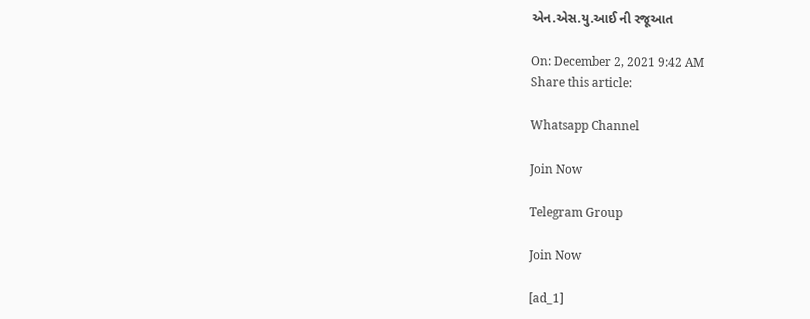એન.એસ.યુ.આઈ ની રજૂઆત

On: December 2, 2021 9:42 AM
Share this article:

Whatsapp Channel

Join Now

Telegram Group

Join Now

[ad_1]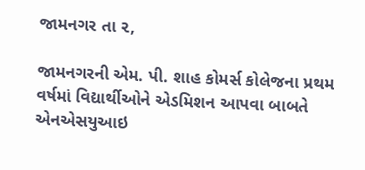જામનગર તા ૨,

જામનગરની એમ. પી. શાહ કોમર્સ કોલેજના પ્રથમ વર્ષમાં વિદ્યાર્થીઓને એડમિશન આપવા બાબતે એનએસયુઆઇ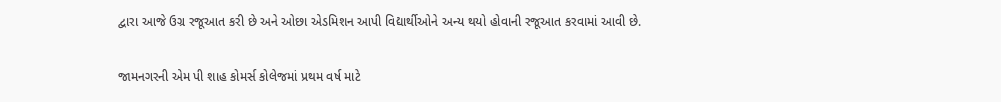દ્વારા આજે ઉગ્ર રજૂઆત કરી છે અને ઓછા એડમિશન આપી વિદ્યાર્થીઓને અન્ય થયો હોવાની રજૂઆત કરવામાં આવી છે.

જામનગરની એમ પી શાહ કોમર્સ કોલેજમાં પ્રથમ વર્ષ માટે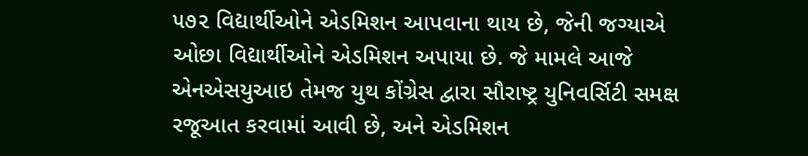૫૭૨ વિદ્યાર્થીઓને એડમિશન આપવાના થાય છે, જેની જગ્યાએ ઓછા વિદ્યાર્થીઓને એડમિશન અપાયા છે. જે મામલે આજે એનએસયુઆઇ તેમજ યુથ કોંગ્રેસ દ્વારા સૌરાષ્ટ્ર યુનિવર્સિટી સમક્ષ રજૂઆત કરવામાં આવી છે, અને એડમિશન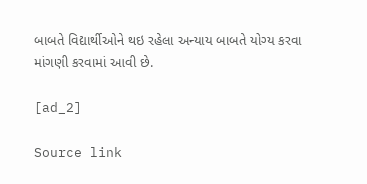બાબતે વિદ્યાર્થીઓને થઇ રહેલા અન્યાય બાબતે યોગ્ય કરવા માંગણી કરવામાં આવી છે.

[ad_2]

Source link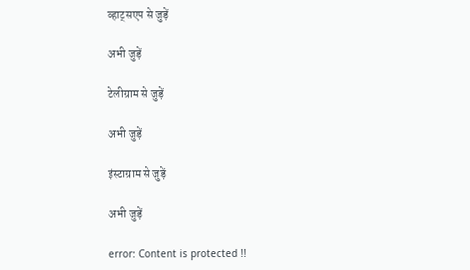व्हाट्सएप से जुड़ें

अभी जुड़ें

टेलीग्राम से जुड़ें

अभी जुड़ें

इंस्टाग्राम से जुड़ें

अभी जुड़ें

error: Content is protected !!